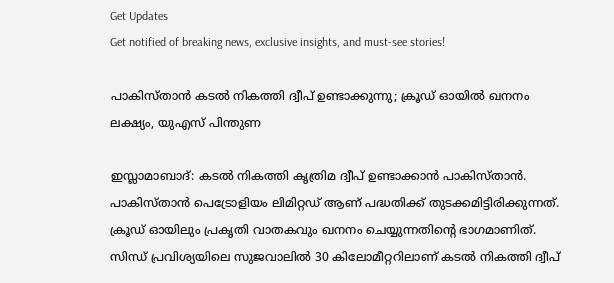Get Updates
Get notified of breaking news, exclusive insights, and must-see stories!

പാകിസ്താന്‍ കടല്‍ നികത്തി ദ്വീപ് ഉണ്ടാക്കുന്നു; ക്രൂഡ് ഓയില്‍ ഖനനം ലക്ഷ്യം, യുഎസ് പിന്തുണ

ഇസ്ലാമാബാദ്: കടല്‍ നികത്തി കൃത്രിമ ദ്വീപ് ഉണ്ടാക്കാന്‍ പാകിസ്താന്‍. പാകിസ്താന്‍ പെട്രോളിയം ലിമിറ്റഡ് ആണ് പദ്ധതിക്ക് തുടക്കമിട്ടിരിക്കുന്നത്. ക്രൂഡ് ഓയിലും പ്രകൃതി വാതകവും ഖനനം ചെയ്യുന്നതിന്റെ ഭാഗമാണിത്. സിന്ധ് പ്രവിശ്യയിലെ സുജവാലില്‍ 30 കിലോമീറ്ററിലാണ് കടല്‍ നികത്തി ദ്വീപ്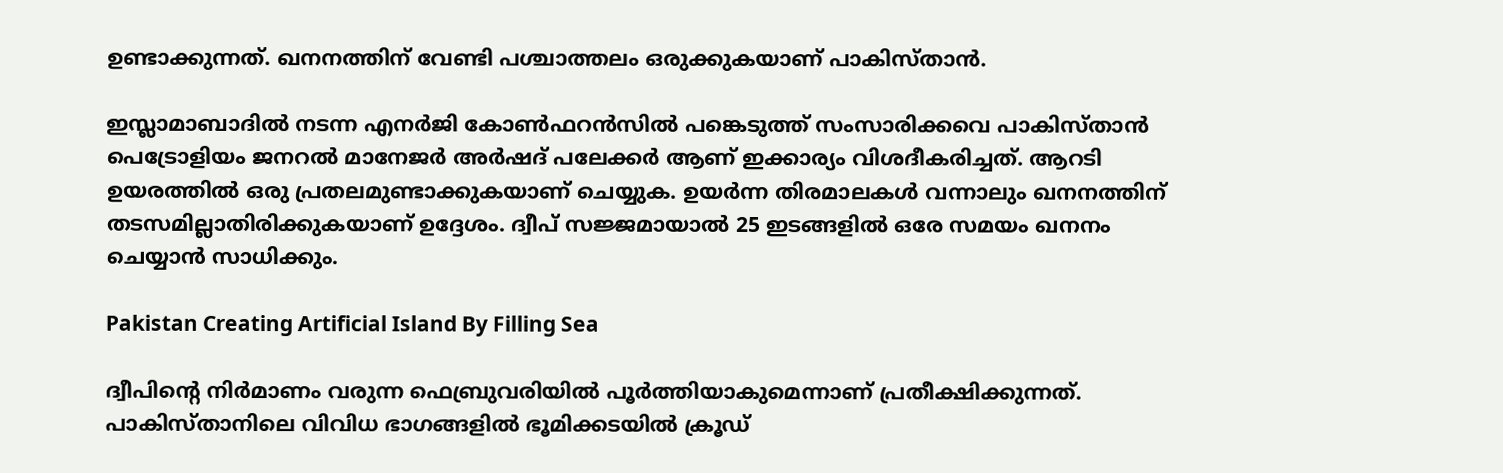ഉണ്ടാക്കുന്നത്. ഖനനത്തിന് വേണ്ടി പശ്ചാത്തലം ഒരുക്കുകയാണ് പാകിസ്താന്‍.

ഇസ്ലാമാബാദില്‍ നടന്ന എനര്‍ജി കോണ്‍ഫറന്‍സില്‍ പങ്കെടുത്ത് സംസാരിക്കവെ പാകിസ്താന്‍ പെട്രോളിയം ജനറല്‍ മാനേജര്‍ അര്‍ഷദ് പലേക്കര്‍ ആണ് ഇക്കാര്യം വിശദീകരിച്ചത്. ആറടി ഉയരത്തില്‍ ഒരു പ്രതലമുണ്ടാക്കുകയാണ് ചെയ്യുക. ഉയര്‍ന്ന തിരമാലകള്‍ വന്നാലും ഖനനത്തിന് തടസമില്ലാതിരിക്കുകയാണ് ഉദ്ദേശം. ദ്വീപ് സജ്ജമായാല്‍ 25 ഇടങ്ങളില്‍ ഒരേ സമയം ഖനനം ചെയ്യാന്‍ സാധിക്കും.

Pakistan Creating Artificial Island By Filling Sea

ദ്വീപിന്റെ നിര്‍മാണം വരുന്ന ഫെബ്രുവരിയില്‍ പൂര്‍ത്തിയാകുമെന്നാണ് പ്രതീക്ഷിക്കുന്നത്. പാകിസ്താനിലെ വിവിധ ഭാഗങ്ങളില്‍ ഭൂമിക്കടയില്‍ ക്രൂഡ്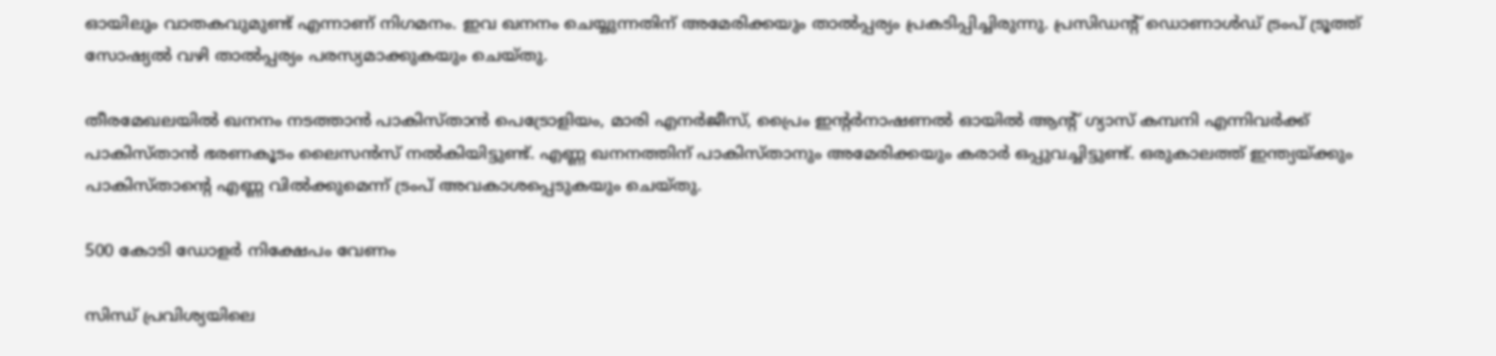ഓയിലും വാതകവുമുണ്ട് എന്നാണ് നിഗമനം. ഇവ ഖനനം ചെയ്യുന്നതിന് അമേരിക്കയും താല്‍പ്പര്യം പ്രകടിപ്പിച്ചിരുന്നു. പ്രസിഡന്റ് ഡൊണാള്‍ഡ് ട്രംപ് ട്രൂത്ത് സോഷ്യല്‍ വഴി താല്‍പ്പര്യം പരസ്യമാക്കുകയും ചെയ്തു.

തീരമേഖലയില്‍ ഖനനം നടത്താന്‍ പാകിസ്താന്‍ പെട്രോളിയം, മാരി എനര്‍ജീസ്, പ്രൈം ഇന്റര്‍നാഷണല്‍ ഓയില്‍ ആന്റ് ഗ്യാസ് കമ്പനി എന്നിവര്‍ക്ക് പാകിസ്താന്‍ ഭരണകൂടം ലൈസന്‍സ് നല്‍കിയിട്ടുണ്ട്. എണ്ണ ഖനനത്തിന് പാകിസ്താനും അമേരിക്കയും കരാര്‍ ഒപ്പുവച്ചിട്ടുണ്ട്. ഒരുകാലത്ത് ഇന്ത്യയ്ക്കും പാകിസ്താന്റെ എണ്ണ വില്‍ക്കുമെന്ന് ട്രംപ് അവകാശപ്പെടുകയും ചെയ്തു.

500 കോടി ഡോളര്‍ നിക്ഷേപം വേണം

സിന്ധ് പ്രവിശ്യയിലെ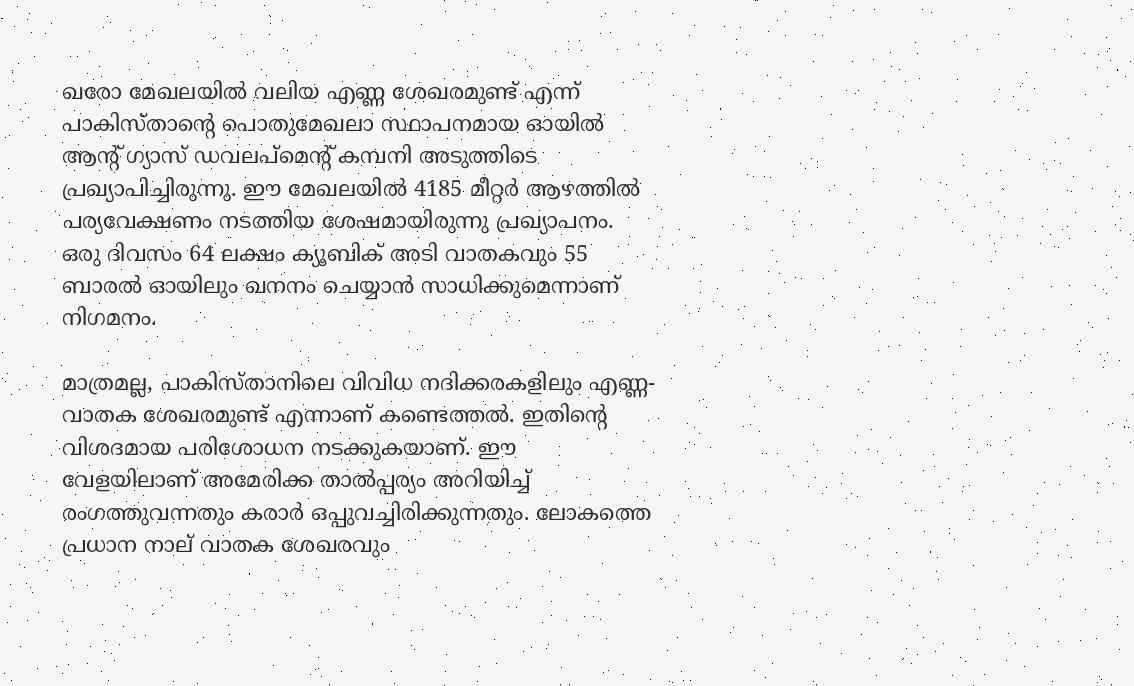ഖരോ മേഖലയില്‍ വലിയ എണ്ണ ശേഖരമുണ്ട് എന്ന് പാകിസ്താന്റെ പൊതുമേഖലാ സ്ഥാപനമായ ഓയില്‍ ആന്റ് ഗ്യാസ് ഡവലപ്‌മെന്റ് കമ്പനി അടുത്തിടെ പ്രഖ്യാപിച്ചിരുന്നു. ഈ മേഖലയില്‍ 4185 മീറ്റര്‍ ആഴത്തില്‍ പര്യവേക്ഷണം നടത്തിയ ശേഷമായിരുന്നു പ്രഖ്യാപനം. ഒരു ദിവസം 64 ലക്ഷം ക്യൂബിക് അടി വാതകവും 55 ബാരല്‍ ഓയിലും ഖനനം ചെയ്യാന്‍ സാധിക്കുമെന്നാണ് നിഗമനം.

മാത്രമല്ല, പാകിസ്താനിലെ വിവിധ നദിക്കരകളിലും എണ്ണ-വാതക ശേഖരമുണ്ട് എന്നാണ് കണ്ടെത്തല്‍. ഇതിന്റെ വിശദമായ പരിശോധന നടക്കുകയാണ്. ഈ വേളയിലാണ് അമേരിക്ക താല്‍പ്പര്യം അറിയിച്ച് രംഗത്തുവന്നതും കരാര്‍ ഒപ്പുവച്ചിരിക്കുന്നതും. ലോകത്തെ പ്രധാന നാല് വാതക ശേഖരവും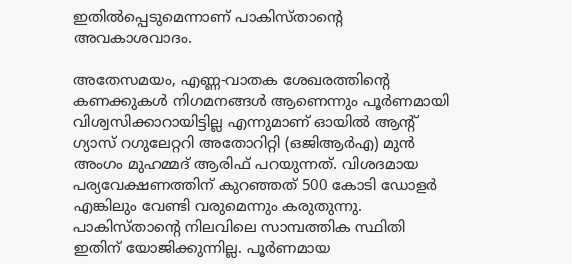ഇതില്‍പ്പെടുമെന്നാണ് പാകിസ്താന്റെ അവകാശവാദം.

അതേസമയം, എണ്ണ-വാതക ശേഖരത്തിന്റെ കണക്കുകള്‍ നിഗമനങ്ങള്‍ ആണെന്നും പൂര്‍ണമായി വിശ്വസിക്കാറായിട്ടില്ല എന്നുമാണ് ഓയില്‍ ആന്റ് ഗ്യാസ് റഗുലേറ്ററി അതോറിറ്റി (ഒജിആര്‍എ) മുന്‍ അംഗം മുഹമ്മദ് ആരിഫ് പറയുന്നത്. വിശദമായ പര്യവേക്ഷണത്തിന് കുറഞ്ഞത് 500 കോടി ഡോളര്‍ എങ്കിലും വേണ്ടി വരുമെന്നും കരുതുന്നു. പാകിസ്താന്റെ നിലവിലെ സാമ്പത്തിക സ്ഥിതി ഇതിന് യോജിക്കുന്നില്ല. പൂര്‍ണമായ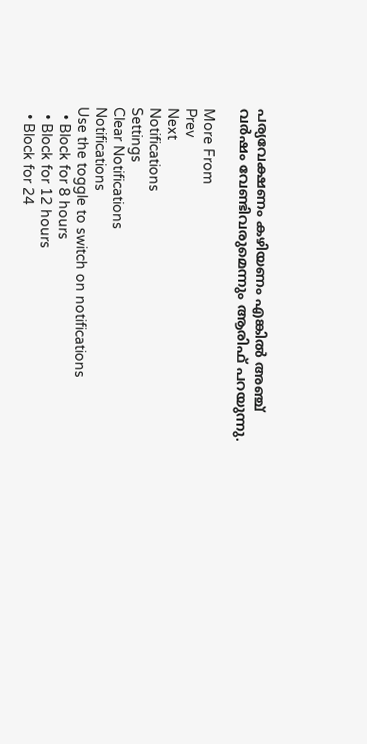പര്യവേക്ഷണം കഴിയണം എങ്കില്‍ അഞ്ച് വര്‍ഷം വേണ്ടിവരുമെന്നും ആരിഫ് പറയുന്നു.

More From
Prev
Next
Notifications
Settings
Clear Notifications
Notifications
Use the toggle to switch on notifications
  • Block for 8 hours
  • Block for 12 hours
  • Block for 24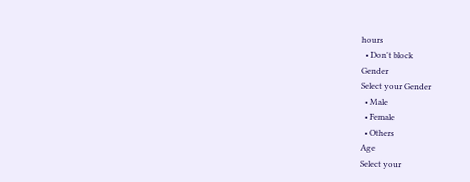hours
  • Don't block
Gender
Select your Gender
  • Male
  • Female
  • Others
Age
Select your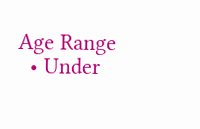Age Range
  • Under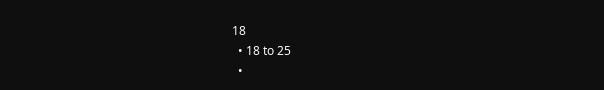18
  • 18 to 25
  •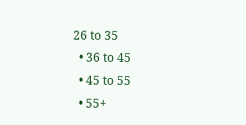26 to 35
  • 36 to 45
  • 45 to 55
  • 55+